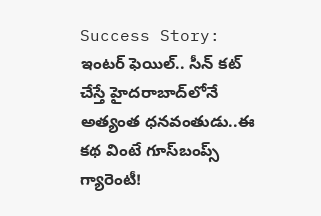Success Story: ఇంటర్ ఫెయిల్.. సీన్ కట్ చేస్తే హైదరాబాద్‌లోనే అత్యంత ధనవంతుడు..ఈ కథ వింటే గూస్‌బంప్స్ గ్యారెంటీ!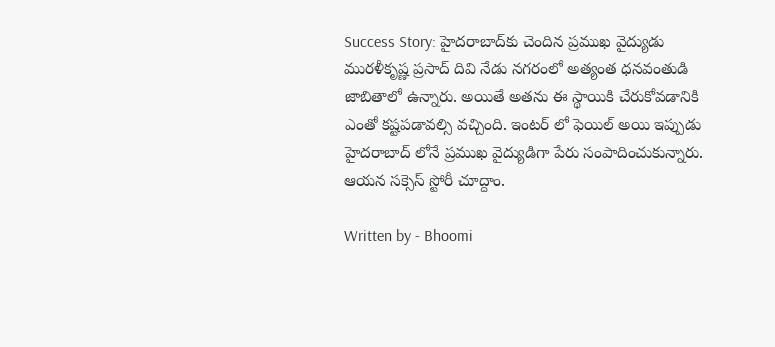Success Story: హైదరాబాద్‌కు చెందిన ప్రముఖ వైద్యుడు మురళీకృష్ణ ప్రసాద్ దివి నేడు నగరంలో అత్యంత ధనవంతుడి జాబితాలో ఉన్నారు. అయితే అతను ఈ స్థాయికి చేరుకోవడానికి ఎంతో కష్టపడావల్సి వచ్చింది. ఇంటర్ లో ఫెయిల్ అయి ఇప్పుడు హైదరాబాద్ లోనే ప్రముఖ వైద్యుడిగా పేరు సంపాదించుకున్నారు. ఆయన సక్సెస్ స్టోరీ చూద్దాం.

Written by - Bhoomi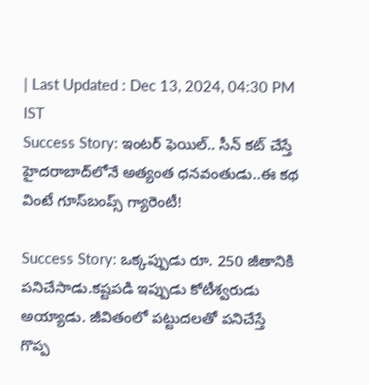| Last Updated : Dec 13, 2024, 04:30 PM IST
Success Story: ఇంటర్ ఫెయిల్.. సీన్ కట్ చేస్తే  హైదరాబాద్‌లోనే అత్యంత ధనవంతుడు..ఈ కథ వింటే గూస్‌బంప్స్ గ్యారెంటీ!

Success Story: ఒక్కప్పుడు రూ. 250 జీతానికి పనిచేసాడు.కష్టపడి ఇప్పుడు కోటీశ్వరుడు అయ్యాడు. జీవితంలో పట్టుదలతో పనిచేస్తే గొప్ప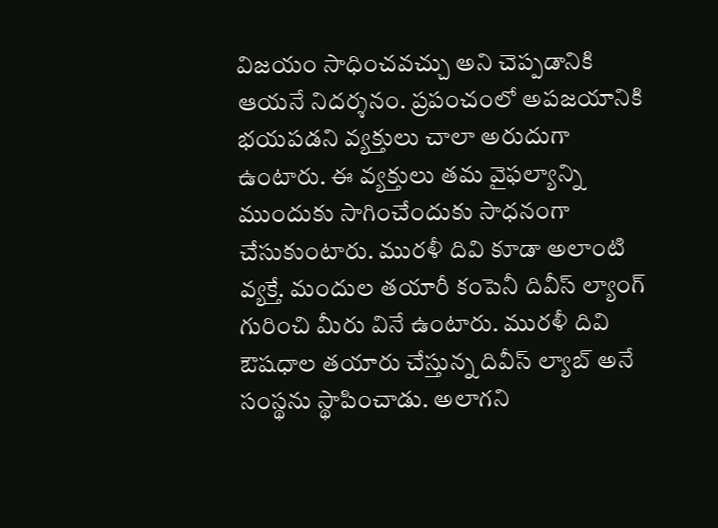విజయం సాధించవచ్చు అని చెప్పడానికి ఆయనే నిదర్శనం. ప్రపంచంలో అపజయానికి భయపడని వ్యక్తులు చాలా అరుదుగా ఉంటారు. ఈ వ్యక్తులు తమ వైఫల్యాన్ని ముందుకు సాగించేందుకు సాధనంగా చేసుకుంటారు. మురళీ దివి కూడా అలాంటి వ్యక్తే. మందుల తయారీ కంపెనీ దివీస్ ల్యాంగ్ గురించి మీరు వినే ఉంటారు. మురళీ దివి ఔషధాల తయారు చేస్తున్న దివీస్ ల్యాబ్ అనే సంస్థను స్థాపించాడు. అలాగని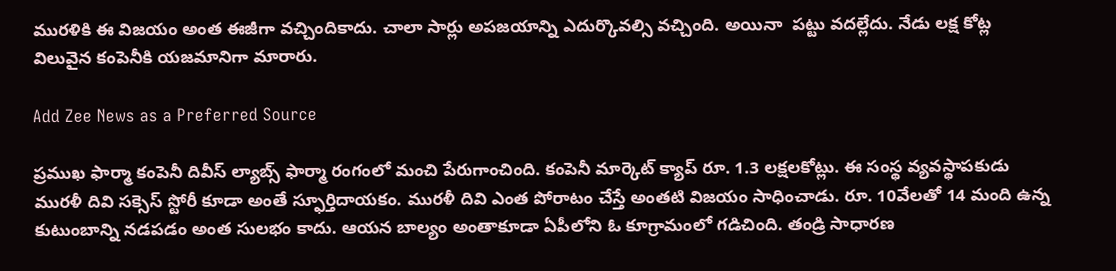మురళికి ఈ విజయం అంత ఈజీగా వచ్చిందికాదు. చాలా సార్లు అపజయాన్ని ఎదుర్కొవల్సి వచ్చింది. అయినా  పట్టు వదల్లేదు. నేడు లక్ష కోట్ల విలువైన కంపెనీకి యజమానిగా మారారు.

Add Zee News as a Preferred Source

ప్రముఖ ఫార్మా కంపెనీ దివీస్ ల్యాబ్స్ ఫార్మా రంగంలో మంచి పేరుగాంచింది. కంపెనీ మార్కెట్ క్యాప్ రూ. 1.3 లక్షలకోట్లు. ఈ సంస్థ వ్యవస్థాపకుడు మురళీ దివి సక్సెస్ స్టోరీ కూడా అంతే స్ఫూర్తిదాయకం. మురళీ దివి ఎంత పోరాటం చేస్తే అంతటి విజయం సాధించాడు. రూ. 10వేలతో 14 మంది ఉన్న కుటుంబాన్ని నడపడం అంత సులభం కాదు. ఆయన బాల్యం అంతాకూడా ఏపీలోని ఓ కూగ్రామంలో గడిచింది. తండ్రి సాధారణ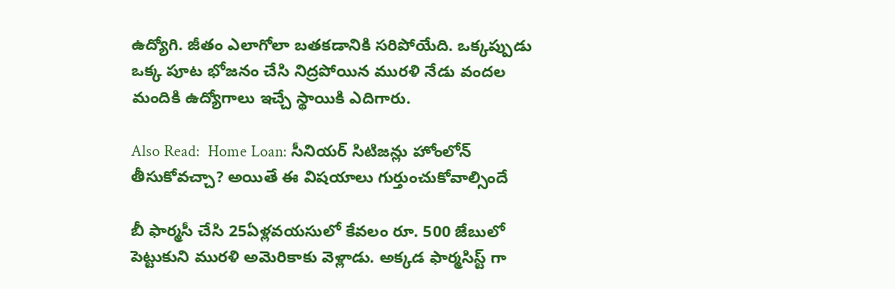ఉద్యోగి. జీతం ఎలాగోలా బతకడానికి సరిపోయేది. ఒక్కప్పుడు ఒక్క పూట భోజనం చేసి నిద్రపోయిన మురళి నేడు వందల మందికి ఉద్యోగాలు ఇచ్చే స్థాయికి ఎదిగారు.

Also Read:  Home Loan: సీనియర్ సిటిజన్లు హోంలోన్ తీసుకోవచ్చా? అయితే ఈ విషయాలు గుర్తుంచుకోవాల్సిందే

బీ ఫార్మసీ చేసి 25ఏళ్లవయసులో కేవలం రూ. 500 జేబులో పెట్టుకుని మురళి అమెరికాకు వెళ్లాడు. అక్కడ ఫార్మసిస్ట్ గా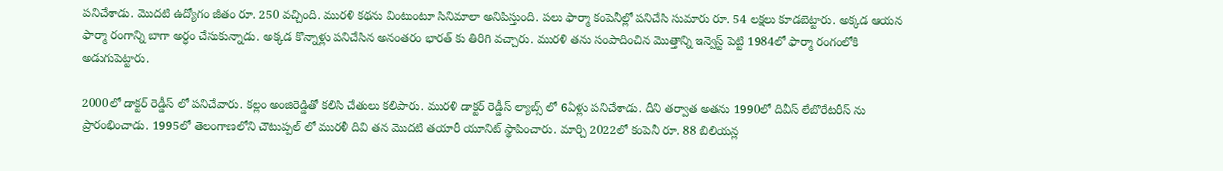పనిచేశాడు. మొదటి ఉద్యోగం జీతం రూ. 250 వచ్చింది. మురళి కథను వింటుంటూ సినిమాలా అనిపిస్తుంది. పలు ఫార్మా కంపెనీల్లో పనిచేసి సుమారు రూ. 54 లక్షలు కూడబెట్టారు. అక్కడ ఆయన ఫార్మా రంగాన్ని బాగా అర్ధం చేసుకున్నాడు. అక్కడ కొన్నాళ్లు పనిచేసిన అనంతరం భారత్ కు తిరిగి వచ్చారు. మురళి తను సంపాదించిన మొత్తాన్ని ఇన్వెస్ట్ పెట్టి 1984లో ఫార్మా రంగంలోకి అడుగుపెట్టారు.

2000లో డాక్టర్ రెడ్డీస్ లో పనిచేవారు. కల్లం అంజిరెడ్డితో కలిసి చేతులు కలిపారు. మురళి డాక్టర్ రెడ్డీస్ ల్యాబ్స్ లో 6ఏళ్లు పనిచేశాడు. దీని తర్వాత అతను 1990లో దివీస్ లేబొరేటరీస్ ను ప్రారంభించాడు. 1995లో తెలంగాణలోని చౌటుప్పల్ లో మురళీ దివి తన మొదటి తయారీ యూనిట్ స్థాపించారు. మార్చి 2022లో కంపెనీ రూ. 88 బిలియన్ల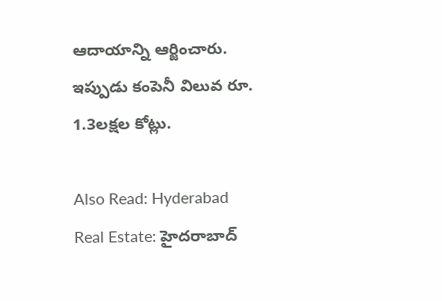ఆదాయాన్ని ఆర్జించారు. ఇప్పుడు కంపెనీ విలువ రూ. 1.3లక్షల కోట్లు.

Also Read: Hyderabad Real Estate: హైదరాబాద్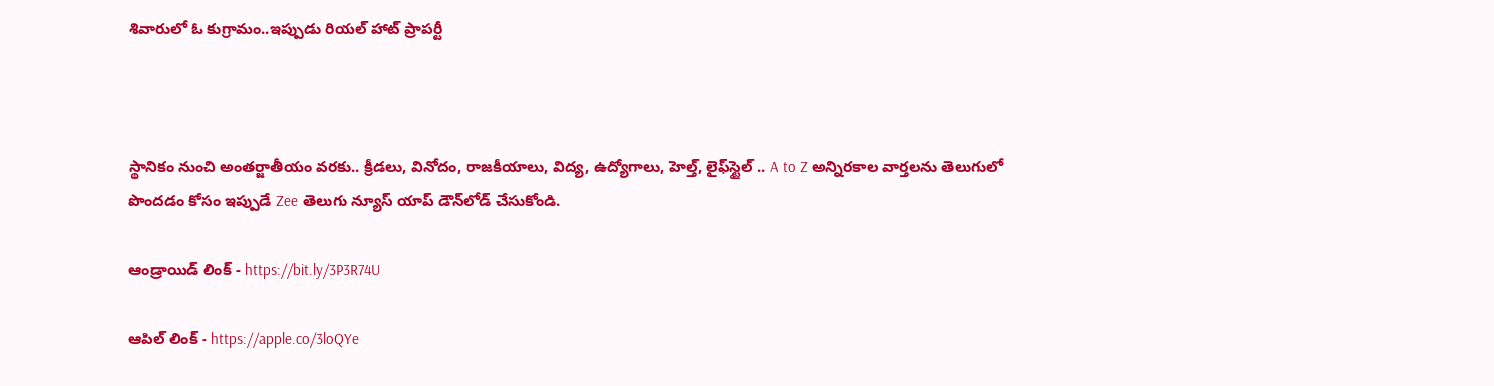శివారులో ఓ కుగ్రామం..ఇప్పుడు రియల్ హాట్ ప్రాపర్టీ



స్థానికం నుంచి అంతర్జాతీయం వరకు.. క్రీడలు, వినోదం, రాజకీయాలు, విద్య, ఉద్యోగాలు, హెల్త్, లైఫ్‌స్టైల్ .. A to Z అన్నిరకాల వార్తలను తెలుగులో పొందడం కోసం ఇప్పుడే Zee తెలుగు న్యూస్ యాప్ డౌన్‌లోడ్ చేసుకోండి.

ఆండ్రాయిడ్ లింక్ - https://bit.ly/3P3R74U

ఆపిల్ లింక్ - https://apple.co/3loQYe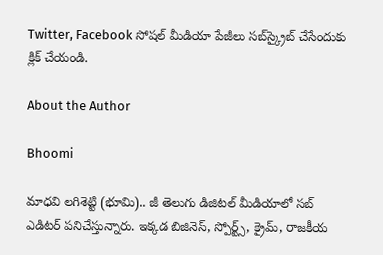Twitter, Facebook సోషల్ మీడియా పేజీలు సబ్‌స్క్రైబ్ చేసేందుకు క్లిక్ చేయండి.

About the Author

Bhoomi

మాధవి లగిశెట్టి (భూమి).. జీ తెలుగు డిజిటల్ మీడియాలో సబ్ ఎడిటర్ పనిచేస్తున్నారు. ఇక్కడ బిజినెస్, స్పోర్ట్స్, క్రైమ్, రాజకీయ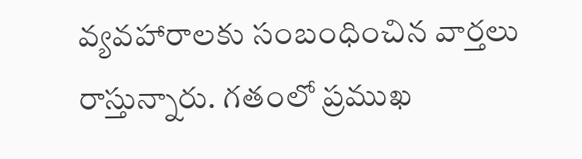వ్యవహారాలకు సంబంధించిన వార్తలు రాస్తున్నారు. గతంలో ప్రముఖ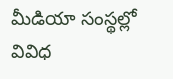మీడియా సంస్థల్లో వివిధ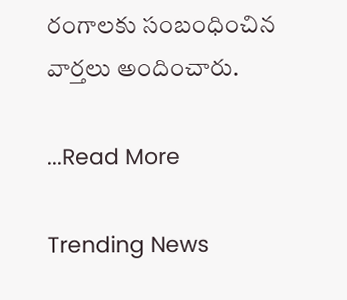రంగాలకు సంబంధించిన వార్తలు అందించారు.

...Read More

Trending News